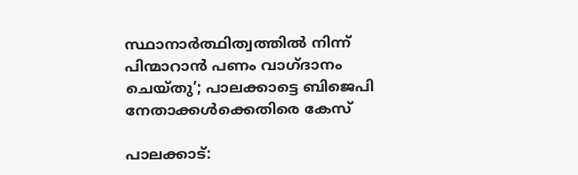സ്ഥാനാര്‍ത്ഥിത്വത്തില്‍ നിന്ന് പിന്മാറാന്‍ പണം വാഗ്ദാനം ചെയ്തു’; പാലക്കാട്ടെ ബിജെപി നേതാക്കള്‍ക്കെതിരെ കേസ്

പാലക്കാട്: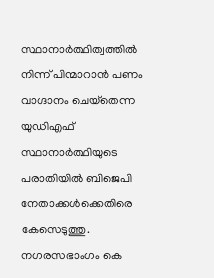സ്ഥാനാര്‍ത്ഥിത്വത്തില്‍ നിന്ന് പിന്മാറാന്‍ പണം വാഗ്ദാനം ചെയ്‌തെന്ന യുഡിഎഫ് സ്ഥാനാര്‍ത്ഥിയുടെ പരാതിയില്‍ ബിജെപി നേതാക്കള്‍ക്കെതിരെ കേസെടുത്തു. നഗരസഭാംഗം കെ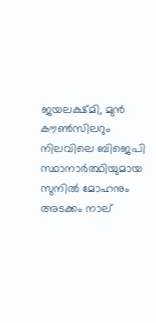ജയലക്ഷ്മി, മുന്‍ കൗണ്‍സിലറും നിലവിലെ ബിജെപി സ്ഥാനാര്‍ത്ഥിയുമായ സുനില്‍ മോഹനും അടക്കം നാല്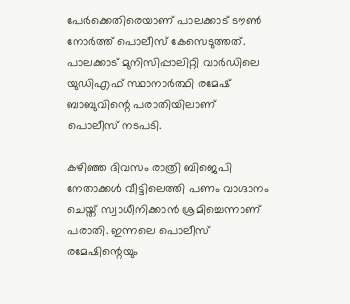പേര്‍ക്കെതിരെയാണ് പാലക്കാട് ടൗണ്‍ നോര്‍ത്ത് പൊലീസ് കേസെടുത്തത്. പാലക്കാട് മുനിസിപ്പാലിറ്റി വാര്‍ഡിലെ യുഡിഎഫ് സ്ഥാനാര്‍ത്ഥി രമേഷ് ബാബുവിന്റെ പരാതിയിലാണ് പൊലീസ് നടപടി.

കഴിഞ്ഞ ദിവസം രാത്രി ബിജെപി നേതാക്കള്‍ വീട്ടിലെത്തി പണം വാഗ്ദാനം ചെയ്ത് സ്വാധീനിക്കാന്‍ ശ്രമിച്ചെന്നാണ് പരാതി. ഇന്നലെ പൊലീസ് രമേഷിന്റെയും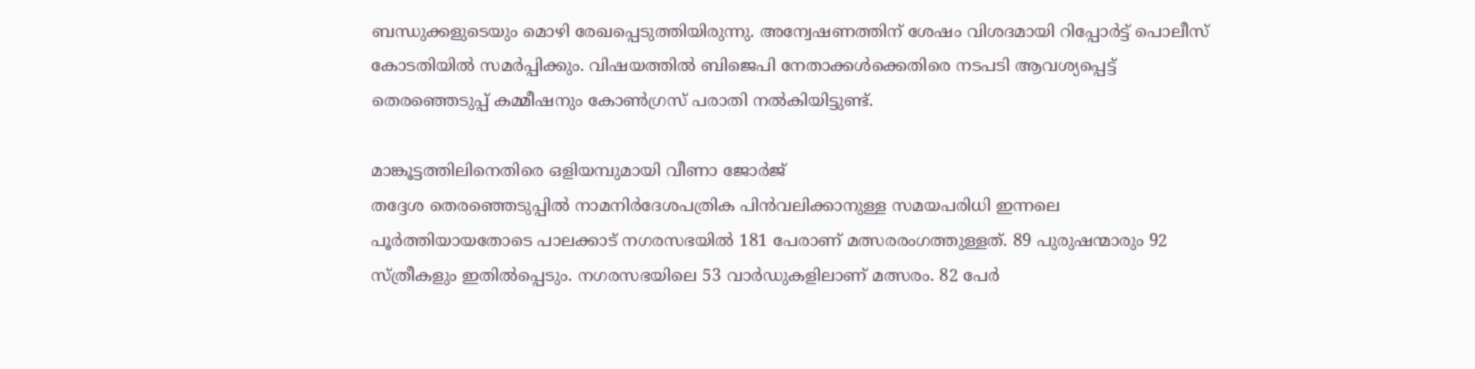ബന്ധുക്കളുടെയും മൊഴി രേഖപ്പെടുത്തിയിരുന്നു. അന്വേഷണത്തിന് ശേഷം വിശദമായി റിപ്പോര്‍ട്ട് പൊലീസ് കോടതിയില്‍ സമര്‍പ്പിക്കും. വിഷയത്തില്‍ ബിജെപി നേതാക്കള്‍ക്കെതിരെ നടപടി ആവശ്യപ്പെട്ട് തെരഞ്ഞെടുപ്പ് കമ്മീഷനും കോണ്‍ഗ്രസ് പരാതി നല്‍കിയിട്ടുണ്ട്.

മാങ്കൂട്ടത്തിലിനെതിരെ ഒളിയമ്പുമായി വീണാ ജോർജ്
തദ്ദേശ തെരഞ്ഞെടുപ്പില്‍ നാമനിര്‍ദേശപത്രിക പിന്‍വലിക്കാനുള്ള സമയപരിധി ഇന്നലെ പൂര്‍ത്തിയായതോടെ പാലക്കാട് നഗരസഭയില്‍ 181 പേരാണ് മത്സരരംഗത്തുള്ളത്. 89 പുരുഷന്മാരും 92 സ്ത്രീകളും ഇതില്‍പ്പെടും. നഗരസഭയിലെ 53 വാര്‍ഡുകളിലാണ് മത്സരം. 82 പേര്‍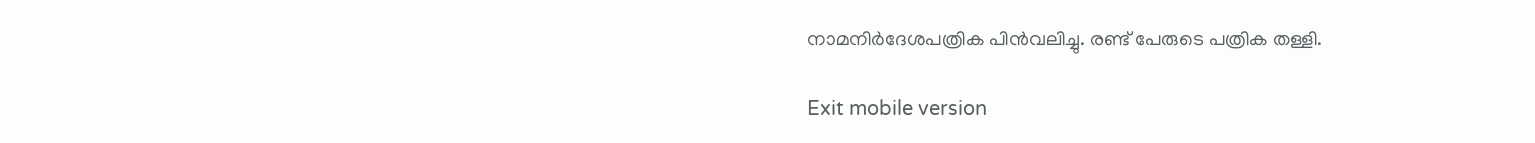നാമനിര്‍ദേശപത്രിക പിന്‍വലിച്ചു. രണ്ട് പേരുടെ പത്രിക തള്ളി.

Exit mobile version